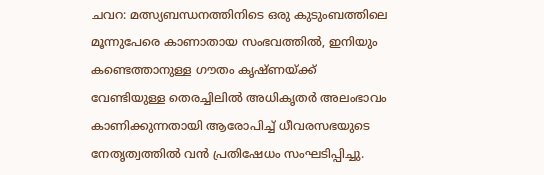ചവറ: മത്സ്യബന്ധനത്തിനിടെ ഒരു കുടുംബത്തിലെ മൂന്നുപേരെ കാണാതായ സംഭവത്തിൽ, ഇനിയും കണ്ടെത്താനുള്ള ഗൗതം കൃഷ്ണയ്ക്ക് വേണ്ടിയുള്ള തെരച്ചിലിൽ അധികൃതർ അലംഭാവം കാണിക്കുന്നതായി ആരോപിച്ച് ധീവരസഭയുടെ നേതൃത്വത്തിൽ വൻ പ്രതിഷേധം സംഘടിപ്പിച്ചു.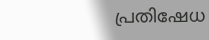പ്രതിഷേധ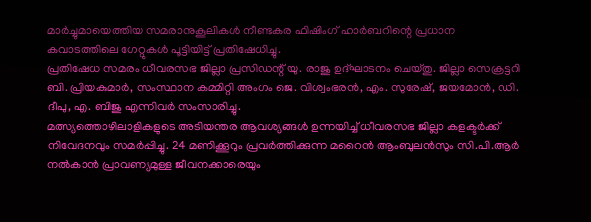മാർച്ചുമായെത്തിയ സമരാനുകൂലികൾ നീണ്ടകര ഫിഷിംഗ് ഹാർബറിന്റെ പ്രധാന കവാടത്തിലെ ഗേറ്റുകൾ പൂട്ടിയിട്ട് പ്രതിഷേധിച്ചു.
പ്രതിഷേധ സമരം ധീവരസഭ ജില്ലാ പ്രസിഡന്റ് യു. രാജു ഉദ്ഘാടനം ചെയ്തു. ജില്ലാ സെക്രട്ടറി ബി. പ്രിയകുമാർ, സംസ്ഥാന കമ്മിറ്റി അംഗം ജെ. വിശ്വംഭരൻ, എം. സുരേഷ്, ജയമോൻ, ഡി. ദീപു, എ. ബിജു എന്നിവർ സംസാരിച്ചു.
മത്സ്യത്തൊഴിലാളികളുടെ അടിയന്തര ആവശ്യങ്ങൾ ഉന്നയിച്ച് ധീവരസഭ ജില്ലാ കളക്ടർക്ക് നിവേദനവും സമർപ്പിച്ചു. 24 മണിക്കൂറും പ്രവർത്തിക്കുന്ന മറൈൻ ആംബുലൻസും സി.പി.ആർ നൽകാൻ പ്രാവണ്യമുള്ള ജീവനക്കാരെയും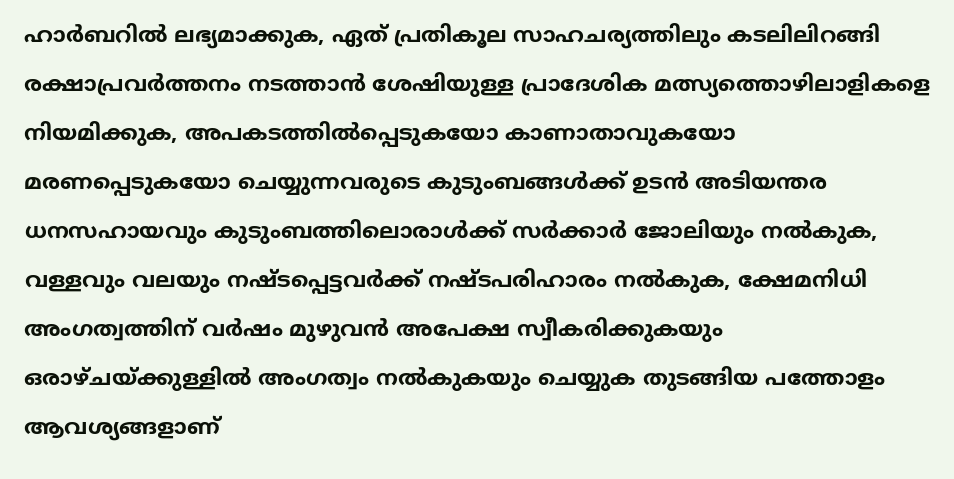ഹാർബറിൽ ലഭ്യമാക്കുക, ഏത് പ്രതികൂല സാഹചര്യത്തിലും കടലിലിറങ്ങി രക്ഷാപ്രവർത്തനം നടത്താൻ ശേഷിയുള്ള പ്രാദേശിക മത്സ്യത്തൊഴിലാളികളെ നിയമിക്കുക, അപകടത്തിൽപ്പെടുകയോ കാണാതാവുകയോ മരണപ്പെടുകയോ ചെയ്യുന്നവരുടെ കുടുംബങ്ങൾക്ക് ഉടൻ അടിയന്തര ധനസഹായവും കുടുംബത്തിലൊരാൾക്ക് സർക്കാർ ജോലിയും നൽകുക, വള്ളവും വലയും നഷ്ടപ്പെട്ടവർക്ക് നഷ്ടപരിഹാരം നൽകുക, ക്ഷേമനിധി അംഗത്വത്തിന് വർഷം മുഴുവൻ അപേക്ഷ സ്വീകരിക്കുകയും ഒരാഴ്ചയ്ക്കുള്ളിൽ അംഗത്വം നൽകുകയും ചെയ്യുക തുടങ്ങിയ പത്തോളം ആവശ്യങ്ങളാണ്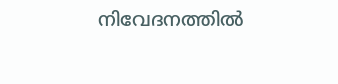നിവേദനത്തിൽ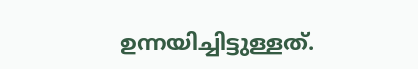ഉന്നയിച്ചിട്ടുള്ളത്.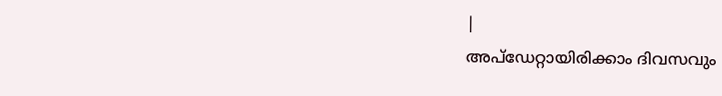|
അപ്ഡേറ്റായിരിക്കാം ദിവസവും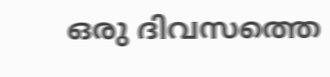ഒരു ദിവസത്തെ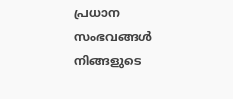പ്രധാന സംഭവങ്ങൾ നിങ്ങളുടെ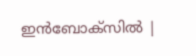ഇൻബോക്സിൽ |